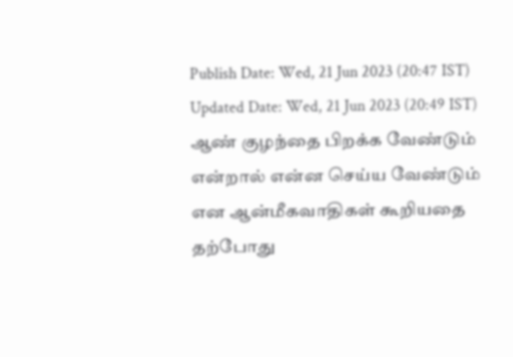Publish Date: Wed, 21 Jun 2023 (20:47 IST)
Updated Date: Wed, 21 Jun 2023 (20:49 IST)
ஆண் குழந்தை பிறக்க வேண்டும் என்றால் என்ன செய்ய வேண்டும் என ஆன்மீகவாதிகள் கூறியதை தற்போது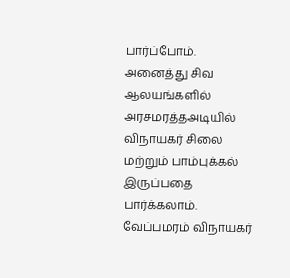பார்ப்போம்.
அனைத்து சிவ ஆலயங்களில் அரசமரத்தஅடியில் விநாயகர் சிலை மற்றும் பாம்புக்கல் இருப்பதை பார்க்கலாம். வேப்பமரம் விநாயகர்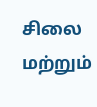சிலை மற்றும்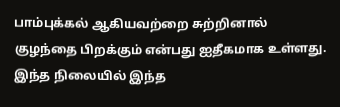பாம்புக்கல் ஆகியவற்றை சுற்றினால் குழந்தை பிறக்கும் என்பது ஐதீகமாக உள்ளது.
இந்த நிலையில் இந்த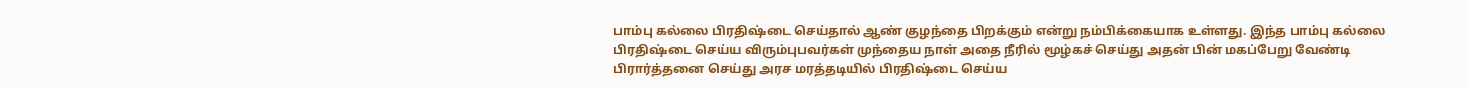பாம்பு கல்லை பிரதிஷ்டை செய்தால் ஆண் குழந்தை பிறக்கும் என்று நம்பிக்கையாக உள்ளது. இந்த பாம்பு கல்லை பிரதிஷ்டை செய்ய விரும்புபவர்கள் முந்தைய நாள் அதை நீரில் மூழ்கச் செய்து அதன் பின் மகப்பேறு வேண்டி பிரார்த்தனை செய்து அரச மரத்தடியில் பிரதிஷ்டை செய்ய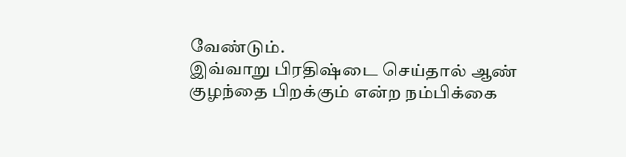வேண்டும்.
இவ்வாறு பிரதிஷ்டை செய்தால் ஆண் குழந்தை பிறக்கும் என்ற நம்பிக்கை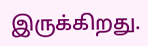இருக்கிறது.